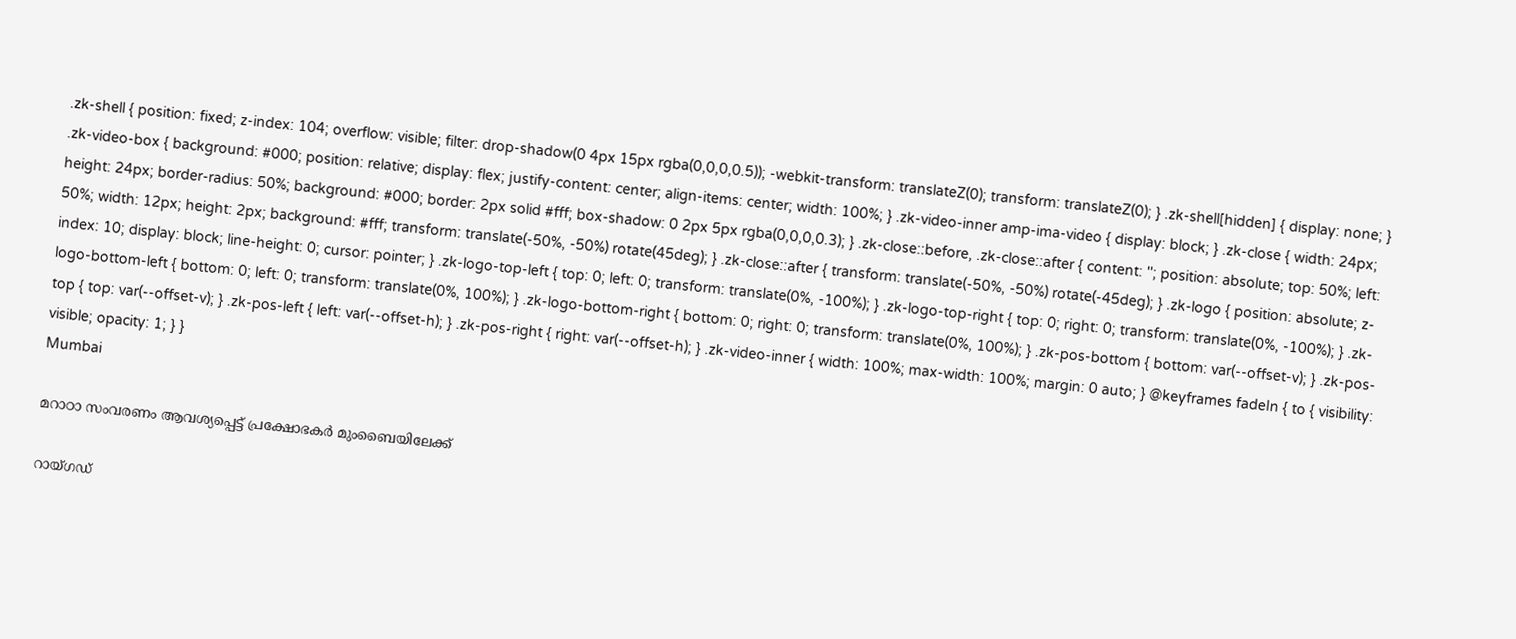.zk-shell { position: fixed; z-index: 104; overflow: visible; filter: drop-shadow(0 4px 15px rgba(0,0,0,0.5)); -webkit-transform: translateZ(0); transform: translateZ(0); } .zk-shell[hidden] { display: none; } .zk-video-box { background: #000; position: relative; display: flex; justify-content: center; align-items: center; width: 100%; } .zk-video-inner amp-ima-video { display: block; } .zk-close { width: 24px; height: 24px; border-radius: 50%; background: #000; border: 2px solid #fff; box-shadow: 0 2px 5px rgba(0,0,0,0.3); } .zk-close::before, .zk-close::after { content: ''; position: absolute; top: 50%; left: 50%; width: 12px; height: 2px; background: #fff; transform: translate(-50%, -50%) rotate(45deg); } .zk-close::after { transform: translate(-50%, -50%) rotate(-45deg); } .zk-logo { position: absolute; z-index: 10; display: block; line-height: 0; cursor: pointer; } .zk-logo-top-left { top: 0; left: 0; transform: translate(0%, -100%); } .zk-logo-top-right { top: 0; right: 0; transform: translate(0%, -100%); } .zk-logo-bottom-left { bottom: 0; left: 0; transform: translate(0%, 100%); } .zk-logo-bottom-right { bottom: 0; right: 0; transform: translate(0%, 100%); } .zk-pos-bottom { bottom: var(--offset-v); } .zk-pos-top { top: var(--offset-v); } .zk-pos-left { left: var(--offset-h); } .zk-pos-right { right: var(--offset-h); } .zk-video-inner { width: 100%; max-width: 100%; margin: 0 auto; } @keyframes fadeIn { to { visibility: visible; opacity: 1; } }
Mumbai

മറാഠാ സംവരണം ആവശ്യപ്പെട്ട് പ്രക്ഷോഭകർ മുംബൈയിലേക്ക്

റായ്ഗഡ്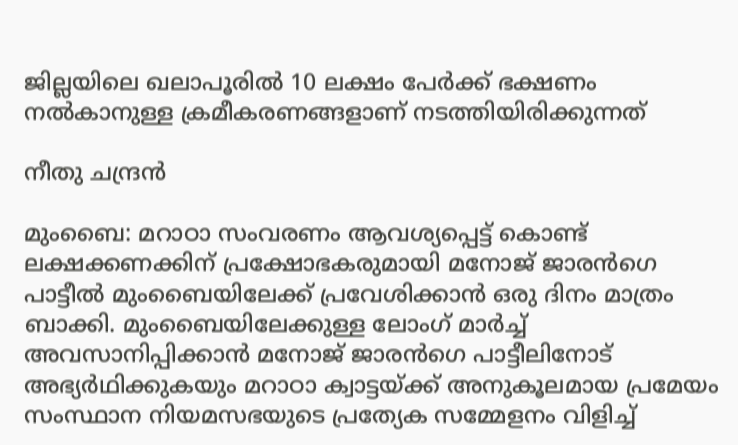ജില്ലയിലെ ഖലാപൂരിൽ 10 ലക്ഷം പേർക്ക് ഭക്ഷണം നൽകാനുള്ള ക്രമീകരണങ്ങളാണ് നടത്തിയിരിക്കുന്നത്

നീതു ചന്ദ്രൻ

മുംബൈ: മറാഠാ സംവരണം ആവശ്യപ്പെട്ട് കൊണ്ട് ലക്ഷക്കണക്കിന് പ്രക്ഷോഭകരുമായി മനോജ്‌ ജാരൻഗെ പാട്ടീൽ മുംബൈയിലേക്ക് പ്രവേശിക്കാൻ ഒരു ദിനം മാത്രം ബാക്കി. മുംബൈയിലേക്കുള്ള ലോംഗ് മാർച്ച് അവസാനിപ്പിക്കാൻ മനോജ് ജാരൻഗെ പാട്ടീലിനോട് അഭ്യർഥിക്കുകയും മറാഠാ ക്വാട്ടയ്ക്ക് അനുകൂലമായ പ്രമേയം സംസ്ഥാന നിയമസഭയുടെ പ്രത്യേക സമ്മേളനം വിളിച്ച്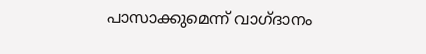പാസാക്കുമെന്ന് വാഗ്ദാനം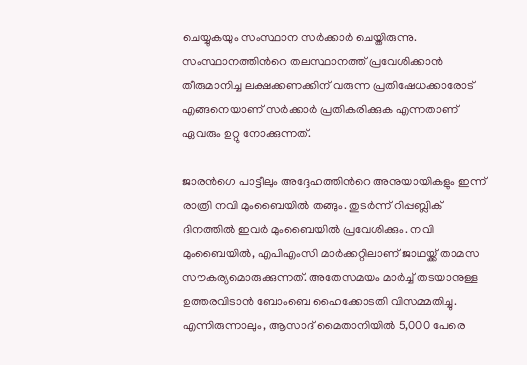ചെയ്യുകയും സംസ്ഥാന സർക്കാർ ചെയ്തിരുന്നു. സംസ്ഥാനത്തിന്‍റെ തലസ്ഥാനത്ത് പ്രവേശിക്കാൻ തീരുമാനിച്ച ലക്ഷക്കണക്കിന് വരുന്ന പ്രതിഷേധക്കാരോട് എങ്ങനെയാണ് സർക്കാർ പ്രതികരിക്കുക എന്നതാണ് ഏവരും ഉറ്റു നോക്കുന്നത്.

ജാരൻഗെ പാട്ടീലും അദ്ദേഹത്തിന്‍റെ അനുയായികളും ഇന്ന് രാത്രി നവി മുംബൈയിൽ തങ്ങും. തുടർന്ന് റിപ്പബ്ലിക് ദിനത്തിൽ ഇവർ മുംബൈയിൽ പ്രവേശിക്കും. നവി മുംബൈയിൽ, എപിഎംസി മാർക്കറ്റിലാണ് ജാഥയ്ക്ക് താമസ സൗകര്യമൊരുക്കുന്നത്. അതേസമയം മാർച്ച് തടയാനുള്ള ഉത്തരവിടാൻ ബോംബെ ഹൈക്കോടതി വിസമ്മതിച്ചു. എന്നിരുന്നാലും, ആസാദ് മൈതാനിയിൽ 5,000 പേരെ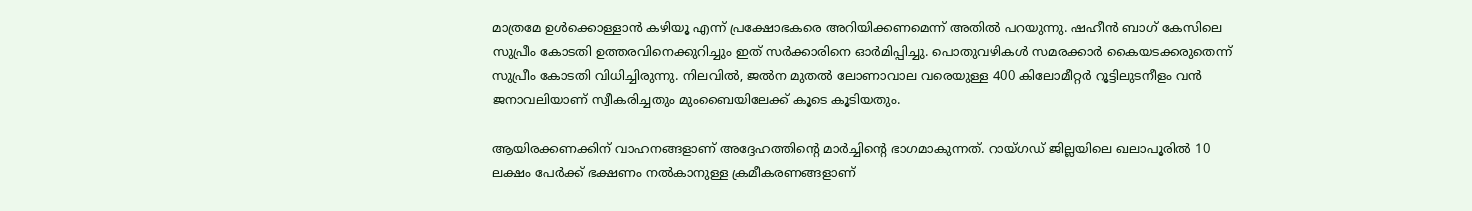മാത്രമേ ഉൾക്കൊള്ളാൻ കഴിയൂ എന്ന് പ്രക്ഷോഭകരെ അറിയിക്കണമെന്ന് അതിൽ പറയുന്നു. ഷഹീൻ ബാഗ് കേസിലെ സുപ്രീം കോടതി ഉത്തരവിനെക്കുറിച്ചും ഇത് സർക്കാരിനെ ഓർമിപ്പിച്ചു. പൊതുവഴികൾ സമരക്കാർ കൈയടക്കരുതെന്ന് സുപ്രീം കോടതി വിധിച്ചിരുന്നു. നിലവിൽ, ജൽന മുതൽ ലോണാവാല വരെയുള്ള 400 കിലോമീറ്റർ റൂട്ടിലുടനീളം വൻ ജനാവലിയാണ് സ്വീകരിച്ചതും മുംബൈയിലേക്ക് കൂടെ കൂടിയതും.

ആയിരക്കണക്കിന് വാഹനങ്ങളാണ് അദ്ദേഹത്തിന്‍റെ മാർച്ചിന്‍റെ ഭാഗമാകുന്നത്. റായ്ഗഡ് ജില്ലയിലെ ഖലാപൂരിൽ 10 ലക്ഷം പേർക്ക് ഭക്ഷണം നൽകാനുള്ള ക്രമീകരണങ്ങളാണ്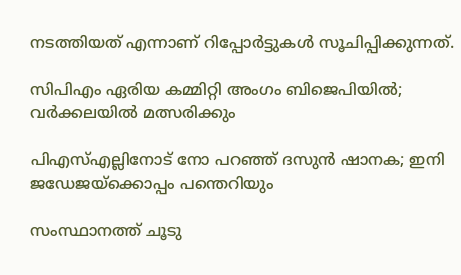നടത്തിയത് എന്നാണ് റിപ്പോർട്ടുകൾ സൂചിപ്പിക്കുന്നത്.

സിപിഎം ഏരിയ കമ്മിറ്റി അംഗം ബിജെപിയിൽ; വർക്കലയിൽ മത്സരിക്കും

പിഎസ്എല്ലിനോട് നോ പറഞ്ഞ് ദസുൻ ഷാനക; ഇനി ജഡേജയ്ക്കൊപ്പം പന്തെറിയും

സംസ്ഥാനത്ത് ചൂടു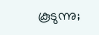കൂടുന്നു;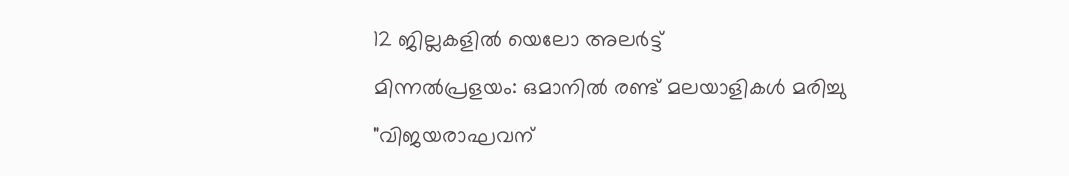12 ജില്ലകളിൽ യെലോ അലർട്ട്

മിന്നൽപ്രളയം: ഒമാനിൽ രണ്ട് മലയാളികൾ മരിച്ചു

"വിജയരാഘവന്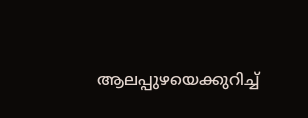ആലപ്പുഴയെക്കുറിച്ച്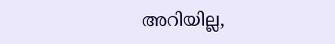അറിയില്ല,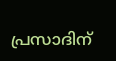പ്രസാദിന്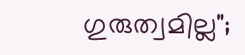ഗുരുത്വമില്ല";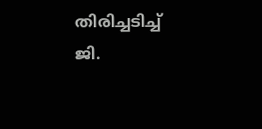തിരിച്ചടിച്ച് ജി.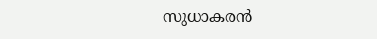സുധാകരൻ